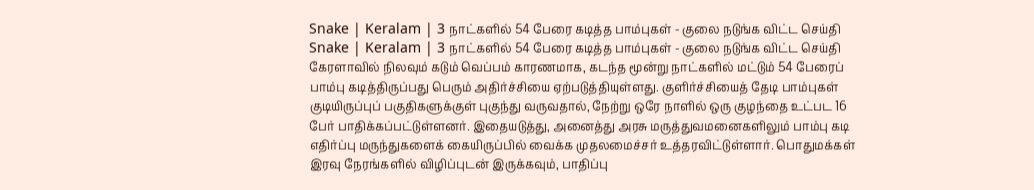Snake | Keralam | 3 நாட்களில் 54 பேரை கடித்த பாம்புகள் - குலை நடுங்க விட்ட செய்தி
Snake | Keralam | 3 நாட்களில் 54 பேரை கடித்த பாம்புகள் - குலை நடுங்க விட்ட செய்தி
கேரளாவில் நிலவும் கடும் வெப்பம் காரணமாக, கடந்த மூன்று நாட்களில் மட்டும் 54 பேரைப் பாம்பு கடித்திருப்பது பெரும் அதிர்ச்சியை ஏற்படுத்தியுள்ளது. குளிர்ச்சியைத் தேடி பாம்புகள் குடியிருப்புப் பகுதிகளுக்குள் புகுந்து வருவதால், நேற்று ஒரே நாளில் ஒரு குழந்தை உட்பட 16 பேர் பாதிக்கப்பட்டுள்ளனர். இதையடுத்து, அனைத்து அரசு மருத்துவமனைகளிலும் பாம்பு கடி எதிர்ப்பு மருந்துகளைக் கையிருப்பில் வைக்க முதலமைச்சர் உத்தரவிட்டுள்ளார். பொதுமக்கள் இரவு நேரங்களில் விழிப்புடன் இருக்கவும், பாதிப்பு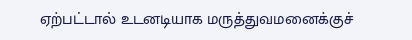ஏற்பட்டால் உடனடியாக மருத்துவமனைக்குச்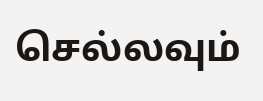செல்லவும்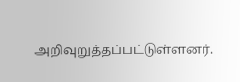அறிவுறுத்தப்பட்டுள்ளனர்.